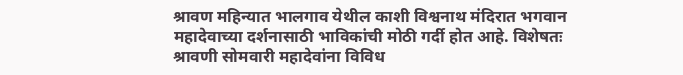श्रावण महिन्यात भालगाव येथील काशी विश्वनाथ मंदिरात भगवान महादेवाच्या दर्शनासाठी भाविकांची मोठी गर्दी होत आहे. विशेषतः श्रावणी सोमवारी महादेवांना विविध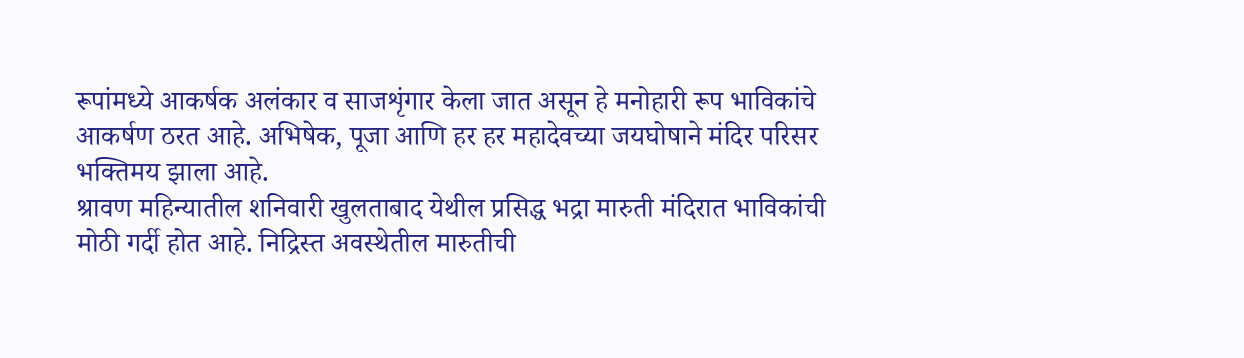रूपांमध्ये आकर्षक अलंकार व साजशृंगार केला जात असून हे मनोहारी रूप भाविकांचे आकर्षण ठरत आहे. अभिषेक, पूजा आणि हर हर महादेवच्या जयघोषाने मंदिर परिसर भक्तिमय झाला आहे.
श्रावण महिन्यातील शनिवारी खुलताबाद येथील प्रसिद्ध भद्रा मारुती मंदिरात भाविकांची मोठी गर्दी होत आहे. निद्रिस्त अवस्थेतील मारुतीची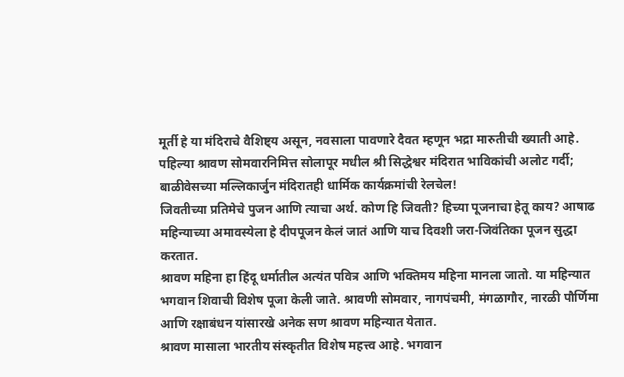मूर्ती हे या मंदिराचे वैशिष्ट्य असून, नवसाला पावणारे दैवत म्हणून भद्रा मारुतीची ख्याती आहे.
पहिल्या श्रावण सोमवारनिमित्त सोलापूर मधील श्री सिद्धेश्वर मंदिरात भाविकांची अलोट गर्दी; बाळीवेसच्या मल्लिकार्जुन मंदिरातही धार्मिक कार्यक्रमांची रेलचेल!
जिवतीच्या प्रतिमेचे पुजन आणि त्याचा अर्थ. कोण हि जिवती? हिच्या पूजनाचा हेतू काय? आषाढ महिन्याच्या अमावस्येला हे दीपपूजन केलं जातं आणि याच दिवशी जरा-जिवंतिका पूजन सुद्धा करतात.
श्रावण महिना हा हिंदू धर्मातील अत्यंत पवित्र आणि भक्तिमय महिना मानला जातो. या महिन्यात भगवान शिवाची विशेष पूजा केली जाते. श्रावणी सोमवार, नागपंचमी, मंगळागौर, नारळी पौर्णिमा आणि रक्षाबंधन यांसारखे अनेक सण श्रावण महिन्यात येतात.
श्रावण मासाला भारतीय संस्कृतीत विशेष महत्त्व आहे. भगवान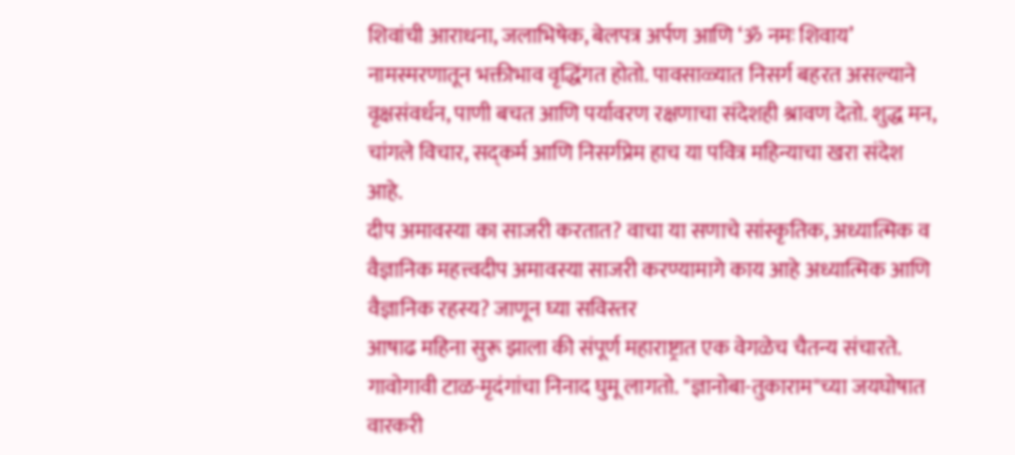शिवांची आराधना, जलाभिषेक, बेलपत्र अर्पण आणि ‘ॐ नमः शिवाय’ नामस्मरणातून भक्तीभाव वृद्धिंगत होतो. पावसाळ्यात निसर्ग बहरत असल्याने वृक्षसंवर्धन, पाणी बचत आणि पर्यावरण रक्षणाचा संदेशही श्रावण देतो. शुद्ध मन, चांगले विचार, सद्कर्म आणि निसर्गप्रेम हाच या पवित्र महिन्याचा खरा संदेश आहे.
दीप अमावस्या का साजरी करतात? वाचा या सणाचे सांस्कृतिक, अध्यात्मिक व वैज्ञानिक महत्त्वदीप अमावस्या साजरी करण्यामागे काय आहे अध्यात्मिक आणि वैज्ञानिक रहस्य? जाणून घ्या सविस्तर
आषाढ महिना सुरू झाला की संपूर्ण महाराष्ट्रात एक वेगळेच चैतन्य संचारते. गावोगावी टाळ-मृदंगांचा निनाद घुमू लागतो. "ज्ञानोबा-तुकाराम"च्या जयघोषात
वारकरी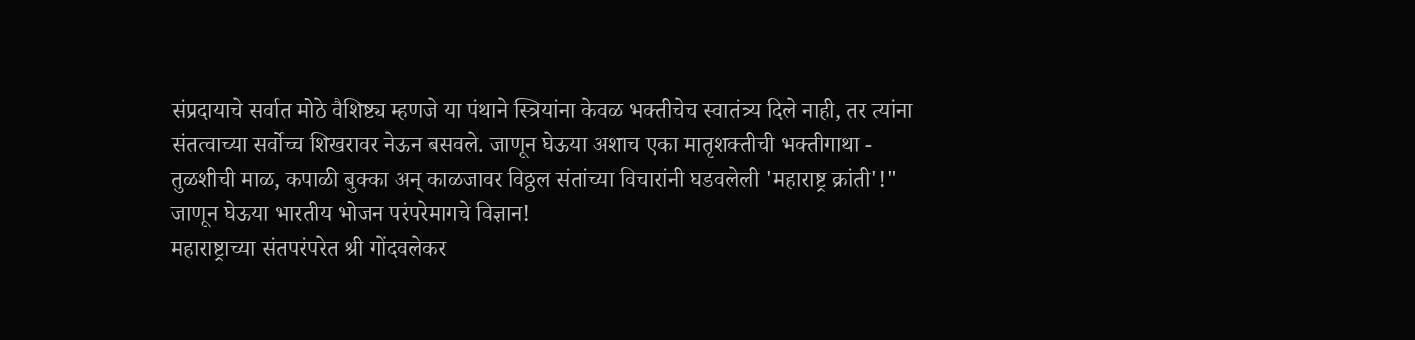संप्रदायाचे सर्वात मोठे वैशिष्ट्य म्हणजे या पंथाने स्त्रियांना केवळ भक्तीचेच स्वातंत्र्य दिले नाही, तर त्यांना संतत्वाच्या सर्वोच्च शिखरावर नेऊन बसवले. जाणून घेऊया अशाच एका मातृशक्तीची भक्तीगाथा -
तुळशीची माळ, कपाळी बुक्का अन् काळजावर विठ्ठल संतांच्या विचारांनी घडवलेली 'महाराष्ट्र क्रांती'!"
जाणून घेऊया भारतीय भोजन परंपरेमागचे विज्ञान!
महाराष्ट्राच्या संतपरंपरेत श्री गोंदवलेकर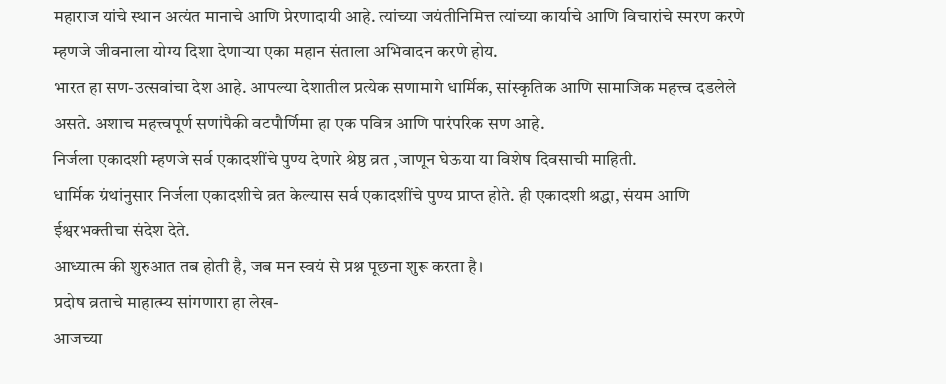महाराज यांचे स्थान अत्यंत मानाचे आणि प्रेरणादायी आहे. त्यांच्या जयंतीनिमित्त त्यांच्या कार्याचे आणि विचारांचे स्मरण करणे म्हणजे जीवनाला योग्य दिशा देणाऱ्या एका महान संताला अभिवादन करणे होय.
भारत हा सण-उत्सवांचा देश आहे. आपल्या देशातील प्रत्येक सणामागे धार्मिक, सांस्कृतिक आणि सामाजिक महत्त्व दडलेले असते. अशाच महत्त्वपूर्ण सणांपैकी वटपौर्णिमा हा एक पवित्र आणि पारंपरिक सण आहे.
निर्जला एकादशी म्हणजे सर्व एकादशींचे पुण्य देणारे श्रेष्ठ व्रत ,जाणून घेऊया या विशेष दिवसाची माहिती.
धार्मिक ग्रंथांनुसार निर्जला एकादशीचे व्रत केल्यास सर्व एकादशींचे पुण्य प्राप्त होते. ही एकादशी श्रद्धा, संयम आणि ईश्वरभक्तीचा संदेश देते.
आध्यात्म की शुरुआत तब होती है, जब मन स्वयं से प्रश्न पूछना शुरू करता है।
प्रदोष व्रताचे माहात्म्य सांगणारा हा लेख-
आजच्या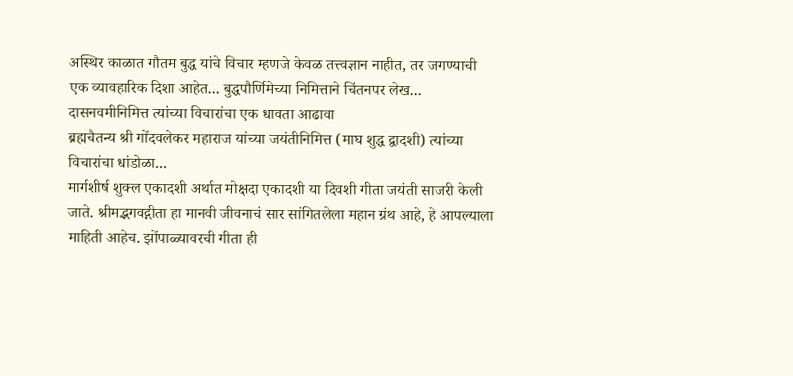अस्थिर काळात गौतम बुद्ध यांचे विचार म्हणजे केवळ तत्त्वज्ञान नाहीत, तर जगण्याची एक व्यावहारिक दिशा आहेत... बुद्धपौर्णिमेच्या निमित्ताने चिंतनपर लेख...
दासनवमीनिमित्त त्यांच्या विचारांचा एक धावता आढावा
ब्रह्मचैतन्य श्री गोंदवलेकर महाराज यांच्या जयंतीनिमित्त (माघ शुद्ध द्वादशी) त्यांच्या विचारांचा धांडोळा...
मार्गशीर्ष शुक्ल एकादशी अर्थात मोक्षदा एकादशी या दिवशी गीता जयंती साजरी केली जाते. श्रीमद्भगवद्गीता हा मानवी जीवनाचं सार सांगितलेला महान ग्रंथ आहे, हे आपल्याला माहिती आहेच. झोंपाळ्यावरची गीता ही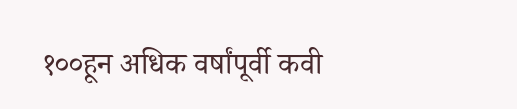१००हून अधिक वर्षांपूर्वी कवी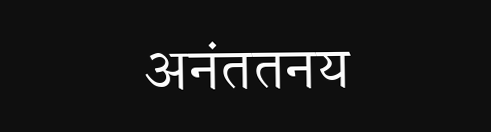अनंततनय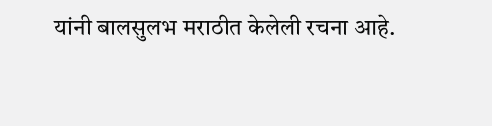यांनी बालसुलभ मराठीत केलेली रचना आहे.